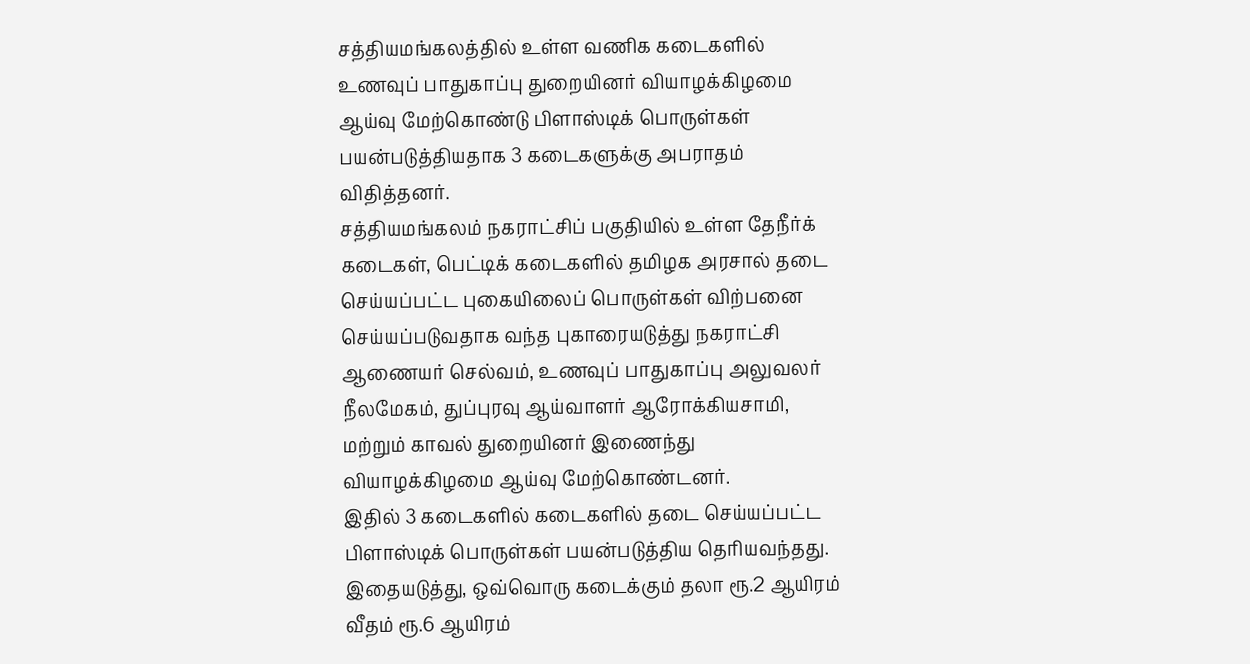சத்தியமங்கலத்தில் உள்ள வணிக கடைகளில் உணவுப் பாதுகாப்பு துறையினர் வியாழக்கிழமை ஆய்வு மேற்கொண்டு பிளாஸ்டிக் பொருள்கள் பயன்படுத்தியதாக 3 கடைகளுக்கு அபராதம் விதித்தனர்.
சத்தியமங்கலம் நகராட்சிப் பகுதியில் உள்ள தேநீர்க் கடைகள், பெட்டிக் கடைகளில் தமிழக அரசால் தடை செய்யப்பட்ட புகையிலைப் பொருள்கள் விற்பனை செய்யப்படுவதாக வந்த புகாரையடுத்து நகராட்சி ஆணையர் செல்வம், உணவுப் பாதுகாப்பு அலுவலர் நீலமேகம், துப்புரவு ஆய்வாளர் ஆரோக்கியசாமி, மற்றும் காவல் துறையினர் இணைந்து வியாழக்கிழமை ஆய்வு மேற்கொண்டனர்.
இதில் 3 கடைகளில் கடைகளில் தடை செய்யப்பட்ட பிளாஸ்டிக் பொருள்கள் பயன்படுத்திய தெரியவந்தது. இதையடுத்து, ஒவ்வொரு கடைக்கும் தலா ரூ.2 ஆயிரம் வீதம் ரூ.6 ஆயிரம்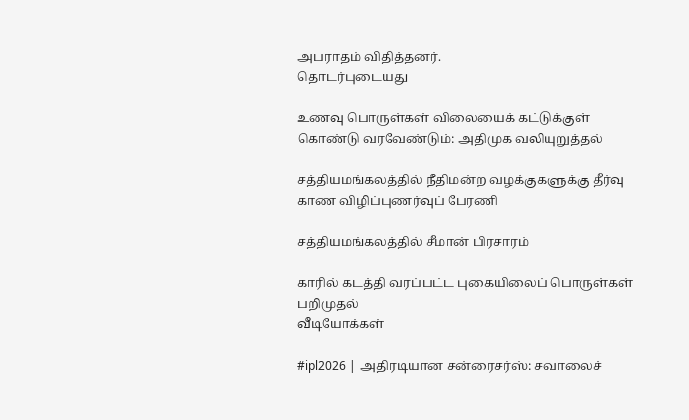அபராதம் விதித்தனர்.
தொடர்புடையது

உணவு பொருள்கள் விலையைக் கட்டுக்குள் கொண்டு வரவேண்டும்: அதிமுக வலியுறுத்தல்

சத்தியமங்கலத்தில் நீதிமன்ற வழக்குகளுக்கு தீர்வு காண விழிப்புணர்வுப் பேரணி

சத்தியமங்கலத்தில் சீமான் பிரசாரம்

காரில் கடத்தி வரப்பட்ட புகையிலைப் பொருள்கள் பறிமுதல்
வீடியோக்கள்

#ipl2026 | அதிரடியான சன்ரைசர்ஸ்: சவாலைச்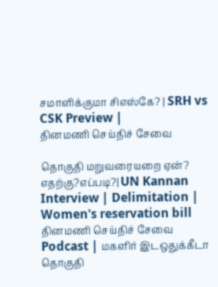சமாளிக்குமா சிஎஸ்கே? | SRH vs CSK Preview |
தினமணி செய்திச் சேவை

தொகுதி மறுவரையறை ஏன்? எதற்கு?எப்படி?| UN Kannan Interview | Delimitation | Women's reservation bill
தினமணி செய்திச் சேவை
Podcast | மகளிர் இடஒதுக்கீடா தொகுதி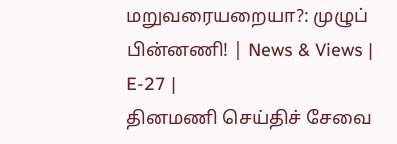மறுவரையறையா?: முழுப் பின்னணி! | News & Views | E-27 |
தினமணி செய்திச் சேவை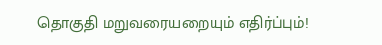தொகுதி மறுவரையறையும் எதிர்ப்பும்!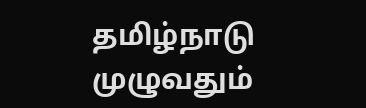தமிழ்நாடு முழுவதும்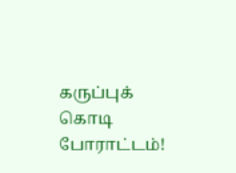கருப்புக் கொடி போராட்டம்!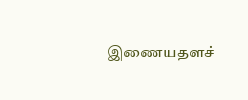இணையதளச்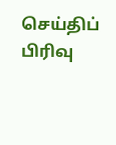செய்திப் பிரிவு